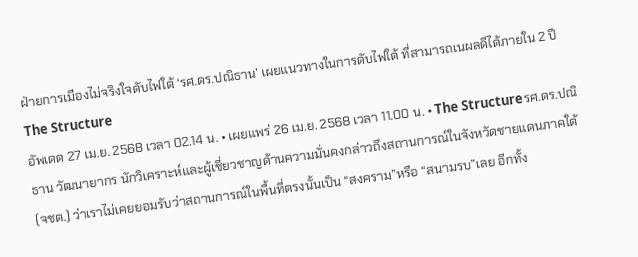ฝ่ายการเมืองไม่จริงใจดับไฟใต้ ‘รศ.ดร.ปณิธาน’ เผยแนวทางในการดับไฟใต้ ที่สามารถเนผลดีได้ภายใน 2 ปี
The Structure
อัพเดต 27 เม.ย. 2568 เวลา 02.14 น. • เผยแพร่ 26 เม.ย. 2568 เวลา 11.00 น. • The Structureรศ.ดร.ปณิธาน วัฒนายากร นักวิเคราะห์และผู้เชี่ยวชาญด้านความมั่นคงกล่าวถึงสถานการณ์ในจังหวัดชายแดนภาคใต้ (จชต.) ว่าเราไม่เคยยอมรับว่าสถานการณ์ในพื้นที่ตรงนั้นเป็น “สงคราม”หรือ “สนามรบ”เลย อีกทั้ง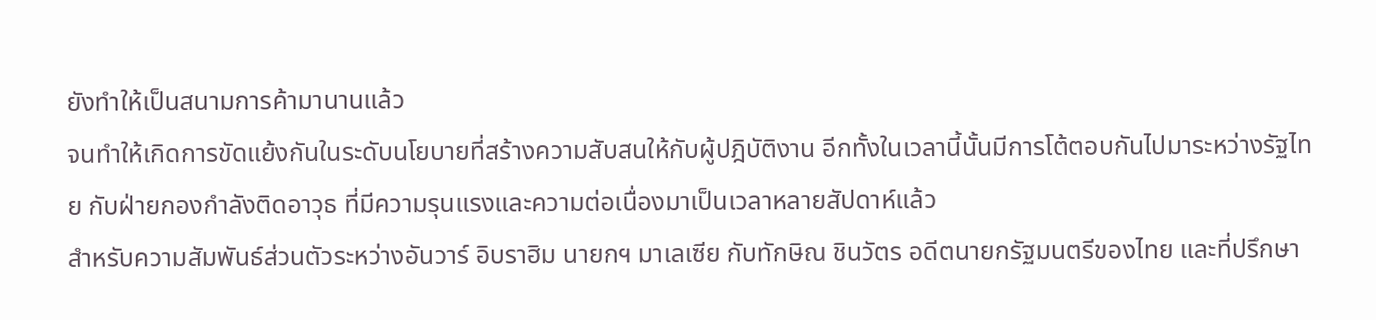ยังทำให้เป็นสนามการค้ามานานแล้ว
จนทำให้เกิดการขัดแย้งกันในระดับนโยบายที่สร้างความสับสนให้กับผู้ปฎิบัติงาน อีกทั้งในเวลานี้นั้นมีการโต้ตอบกันไปมาระหว่างรัฐไทย กับฝ่ายกองกำลังติดอาวุธ ที่มีความรุนแรงและความต่อเนื่องมาเป็นเวลาหลายสัปดาห์แล้ว
สำหรับความสัมพันธ์ส่วนตัวระหว่างอันวาร์ อิบราฮิม นายกฯ มาเลเซีย กับทักษิณ ชินวัตร อดีตนายกรัฐมนตรีของไทย และที่ปรึกษา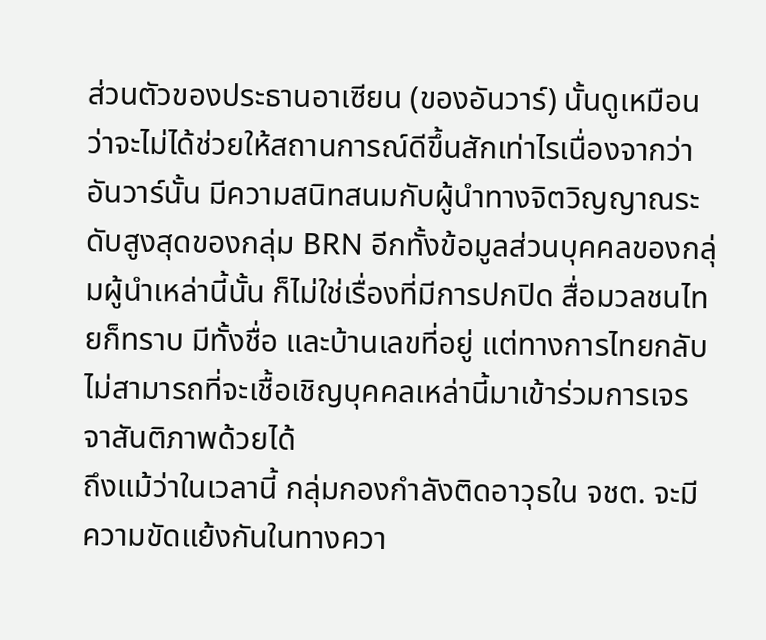ส่วนตัวของประธานอาเซียน (ของอันวาร์) นั้นดูเหมือนว่าจะไม่ได้ช่วยให้สถานการณ์ดีขึ้นสักเท่าไรเนื่องจากว่าอันวาร์นั้น มีความสนิทสนมกับผู้นำทางจิตวิญญาณระดับสูงสุดของกลุ่ม BRN อีกทั้งข้อมูลส่วนบุคคลของกลุ่มผู้นำเหล่านี้นั้น ก็ไม่ใช่เรื่องที่มีการปกปิด สื่อมวลชนไทยก็ทราบ มีทั้งชื่อ และบ้านเลขที่อยู่ แต่ทางการไทยกลับไม่สามารถที่จะเชื้อเชิญบุคคลเหล่านี้มาเข้าร่วมการเจรจาสันติภาพด้วยได้
ถึงแม้ว่าในเวลานี้ กลุ่มกองกำลังติดอาวุธใน จชต. จะมีความขัดแย้งกันในทางควา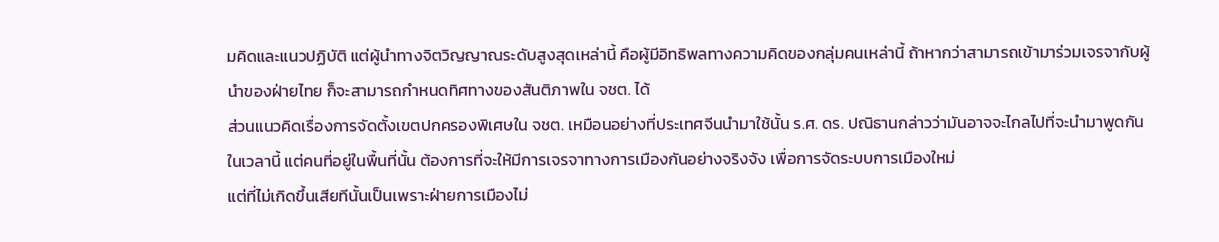มคิดและแนวปฏิบัติ แต่ผู้นำทางจิตวิญญาณระดับสูงสุดเหล่านี้ คือผู้มีอิทธิพลทางความคิดของกลุ่มคนเหล่านี้ ถ้าหากว่าสามารถเข้ามาร่วมเจรจากับผู้นำของฝ่ายไทย ก็จะสามารถกำหนดทิศทางของสันติภาพใน จชต. ได้
ส่วนแนวคิดเรื่องการจัดตั้งเขตปกครองพิเศษใน จชต. เหมือนอย่างที่ประเทศจีนนำมาใช้นั้น ร.ศ. ดร. ปณิธานกล่าวว่ามันอาจจะไกลไปที่จะนำมาพูดกันในเวลานี้ แต่คนที่อยู่ในพื้นที่นั้น ต้องการที่จะให้มีการเจรจาทางการเมืองกันอย่างจริงจัง เพื่อการจัดระบบการเมืองใหม่
แต่ที่ไม่เกิดขึ้นเสียทีนั้นเป็นเพราะฝ่ายการเมืองไม่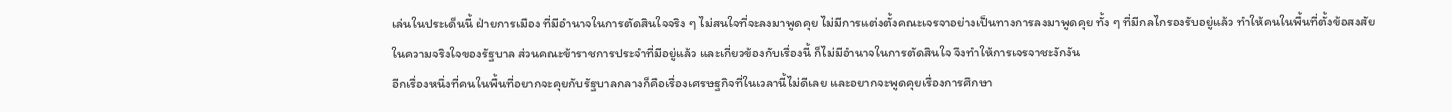เล่นในประเด็นนี้ ฝ่ายการเมือง ที่มีอำนาจในการตัดสินใจจริง ๆ ไม่สนใจที่จะลงมาพูดคุย ไม่มีการแต่งตั้งคณะเจรจาอย่างเป็นทางการลงมาพูดคุย ทั้ง ๆ ที่มีกลไกรองรับอยู่แล้ว ทำให้คนในพื้นที่ตั้งข้อสงสัยในความจริงใจของรัฐบาล ส่วนคณะข้าราชการประจำที่มีอยู่แล้ว และเกี่ยวข้องกับเรื่องนี้ ก็ไม่มีอำนาจในการตัดสินใจ จึงทำให้การเจรจาชะงักงัน
อีกเรื่องหนึ่งที่คนในพื้นที่อยากจะคุยกับรัฐบาลกลางก็คือเรื่องเศรษฐกิจที่ในเวลานี้ไม่ดีเลย และอยากจะพูดคุยเรื่องการศึกษา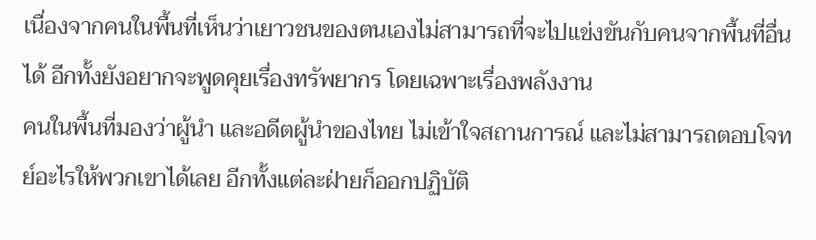เนื่องจากคนในพื้นที่เห็นว่าเยาวชนของตนเองไม่สามารถที่จะไปแข่งขันกับคนจากพื้นที่อื่นได้ อีกทั้งยังอยากจะพูดคุยเรื่องทรัพยากร โดยเฉพาะเรื่องพลังงาน
คนในพื้นที่มองว่าผู้นำ และอดีตผู้นำของไทย ไม่เข้าใจสถานการณ์ และไม่สามารถตอบโจทย์อะไรให้พวกเขาได้เลย อีกทั้งแต่ละฝ่ายก็ออกปฏิบัติ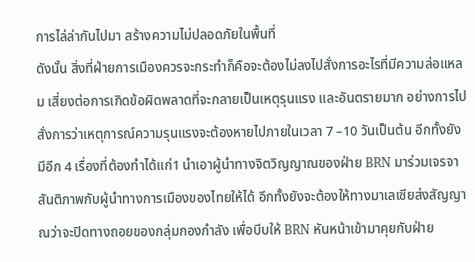การไล่ล่ากันไปมา สร้างความไม่ปลอดภัยในพื้นที่
ดังนั้น สิ่งที่ฝ่ายการเมืองควรจะกระทำก็คือจะต้องไม่ลงไปสั่งการอะไรที่มีความล่อแหลม เสี่ยงต่อการเกิดข้อผิดพลาดที่จะกลายเป็นเหตุรุนแรง และอันตรายมาก อย่างการไปสั่งการว่าเหตุการณ์ความรุนแรงจะต้องหายไปภายในเวลา 7 –10 วันเป็นต้น อีกทั้งยังมีอีก 4 เรื่องที่ต้องทำได้แก่1 นำเอาผู้นำทางจิตวิญญาณของฝ่าย BRN มาร่วมเจรจาสันติภาพกับผู้นำทางการเมืองของไทยให้ได้ อีกทั้งยังจะต้องให้ทางมาเลเซียส่งสัญญาณว่าจะปิดทางถอยของกลุ่มกองกำลัง เพื่อบีบให้ BRN หันหน้าเข้ามาคุยกับฝ่าย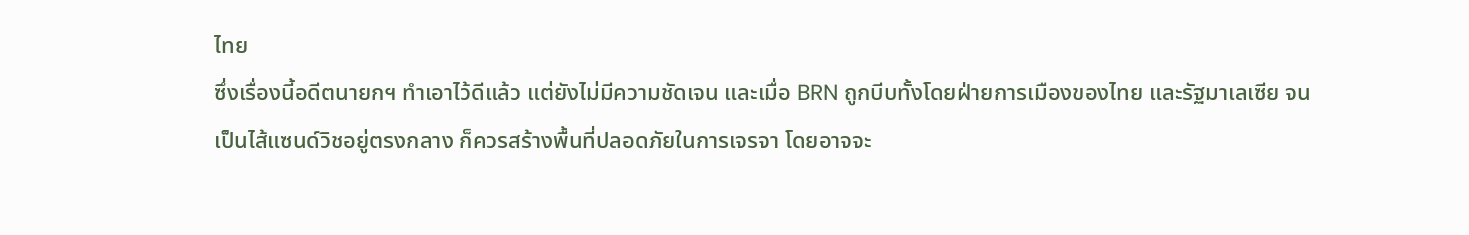ไทย
ซึ่งเรื่องนี้อดีตนายกฯ ทำเอาไว้ดีแล้ว แต่ยังไม่มีความชัดเจน และเมื่อ BRN ถูกบีบทั้งโดยฝ่ายการเมืองของไทย และรัฐมาเลเซีย จนเป็นไส้แซนด์วิชอยู่ตรงกลาง ก็ควรสร้างพื้นที่ปลอดภัยในการเจรจา โดยอาจจะ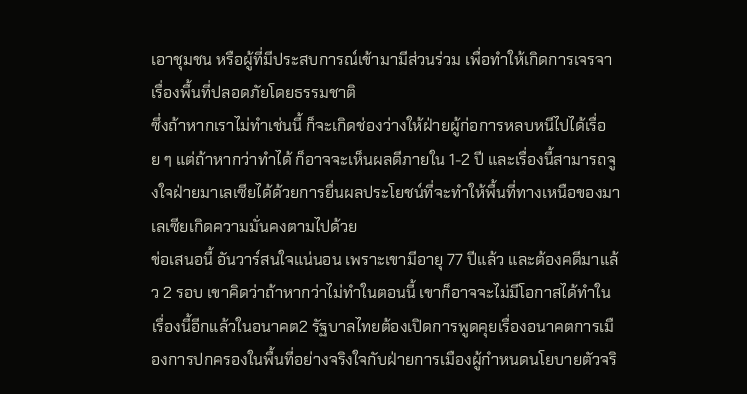เอาชุมชน หรือผู้ที่มีประสบการณ์เข้ามามีส่วนร่วม เพื่อทำให้เกิดการเจรจาเรื่องพื้นที่ปลอดภัยโดยธรรมชาติ
ซึ่งถ้าหากเราไม่ทำเช่นนี้ ก็จะเกิดช่องว่างให้ฝ่ายผู้ก่อการหลบหนีไปได้เรื่อย ๆ แต่ถ้าหากว่าทำได้ ก็อาจจะเห็นผลดีภายใน 1-2 ปี และเรื่องนี้สามารถจูงใจฝ่ายมาเลเซียได้ด้วยการยื่นผลประโยชน์ที่จะทำให้พื้นที่ทางเหนือของมาเลเซียเกิดความมั่นคงตามไปด้วย
ข่อเสนอนี้ อันวาร์สนใจแน่นอน เพราะเขามีอายุ 77 ปีแล้ว และต้องคดีมาแล้ว 2 รอบ เขาคิดว่าถ้าหากว่าไม่ทำในตอนนี้ เขาก็อาจจะไม่มีโอกาสได้ทำในเรื่องนี้อีกแล้วในอนาคต2 รัฐบาลไทยต้องเปิดการพูดคุยเรื่องอนาคตการเมืองการปกครองในพื้นที่อย่างจริงใจกับฝ่ายการเมืองผู้กำหนดนโยบายตัวจริ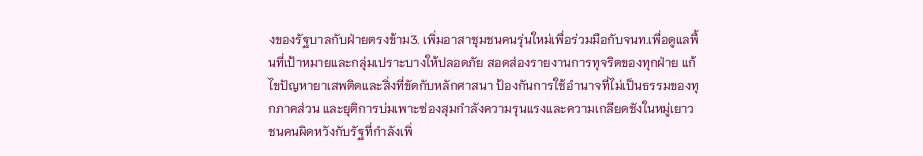งของรัฐบาลกับฝ่ายตรงข้าม3. เพิ่มอาสาชุมชนคนรุ่นใหม่เพื่อร่วมมือกับจนท.เพื่อดูแลพื้นที่เป้าหมายและกลุ่มเปราะบางให้ปลอดภัย สอดส่องรายงานการทุจริตของทุกฝ่าย แก้ไขปัญหายาเสพติดและสิ่งที่ขัดกับหลักศาสนา ป้องกันการใช้อำนาจที่ไม่เป็นธรรมของทุกภาคส่วน และยุติการบ่มเพาะซ่องสุมกำลังความรุนแรงและความเกลียดชังในหมู่เยาวชนคนผิดหวังกับรัฐที่กำลังเพิ่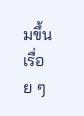มขึ้นเรื่อย ๆ